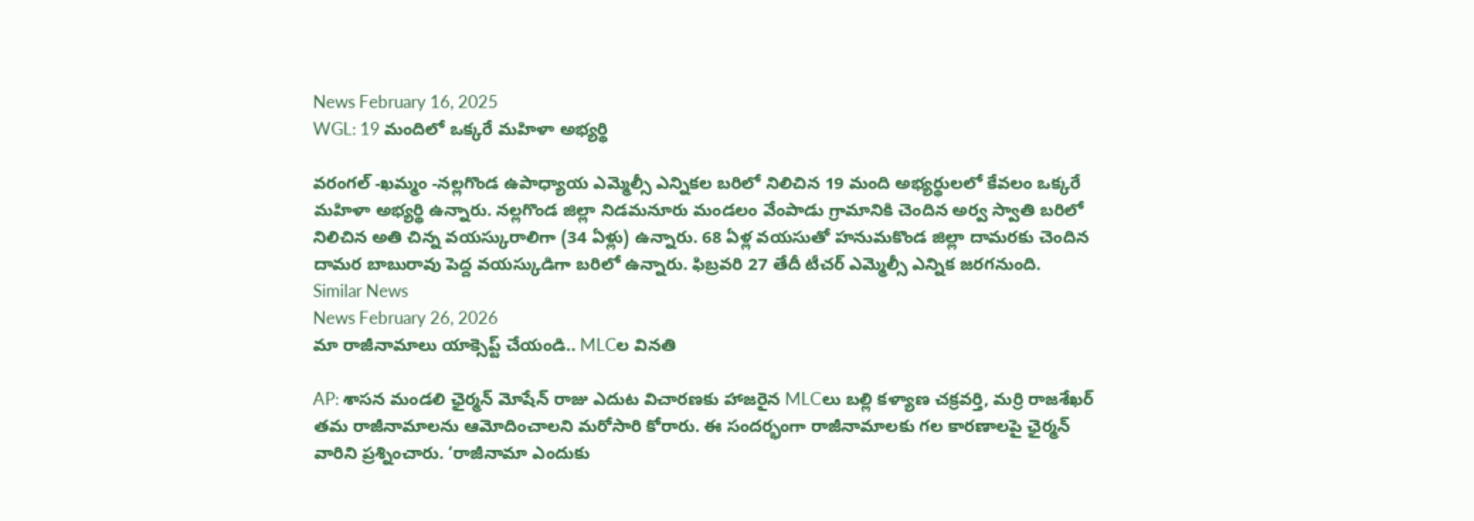News February 16, 2025
WGL: 19 మందిలో ఒక్కరే మహిళా అభ్యర్థి

వరంగల్ -ఖమ్మం -నల్లగొండ ఉపాధ్యాయ ఎమ్మెల్సీ ఎన్నికల బరిలో నిలిచిన 19 మంది అభ్యర్థులలో కేవలం ఒక్కరే మహిళా అభ్యర్థి ఉన్నారు. నల్లగొండ జిల్లా నిడమనూరు మండలం వేంపాడు గ్రామానికి చెందిన అర్వ స్వాతి బరిలో నిలిచిన అతి చిన్న వయస్కురాలిగా (34 ఏళ్లు) ఉన్నారు. 68 ఏళ్ల వయసుతో హనుమకొండ జిల్లా దామరకు చెందిన దామర బాబురావు పెద్ద వయస్కుడిగా బరిలో ఉన్నారు. ఫిబ్రవరి 27 తేదీ టీచర్ ఎమ్మెల్సీ ఎన్నిక జరగనుంది.
Similar News
News February 26, 2026
మా రాజీనామాలు యాక్సెప్ట్ చేయండి.. MLCల వినతి

AP: శాసన మండలి ఛైర్మన్ మోషేన్ రాజు ఎదుట విచారణకు హాజరైన MLCలు బల్లి కళ్యాణ చక్రవర్తి, మర్రి రాజశేఖర్ తమ రాజీనామాలను ఆమోదించాలని మరోసారి కోరారు. ఈ సందర్భంగా రాజీనామాలకు గల కారణాలపై ఛైర్మన్ వారిని ప్రశ్నించారు. ‘రాజీనామా ఎందుకు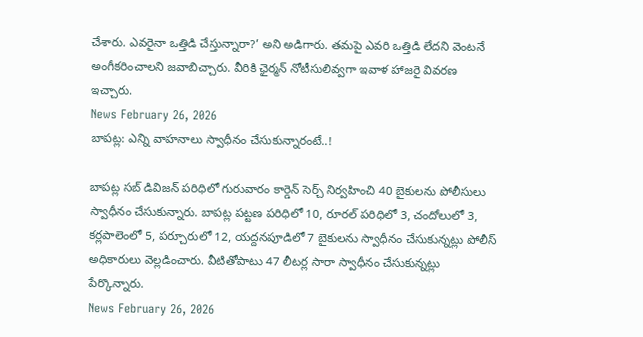చేశారు. ఎవరైనా ఒత్తిడి చేస్తున్నారా?’ అని అడిగారు. తమపై ఎవరి ఒత్తిడి లేదని వెంటనే అంగీకరించాలని జవాబిచ్చారు. వీరికి ఛైర్మన్ నోటీసులివ్వగా ఇవాళ హాజరై వివరణ ఇచ్చారు.
News February 26, 2026
బాపట్ల: ఎన్ని వాహనాలు స్వాధీనం చేసుకున్నారంటే..!

బాపట్ల సబ్ డివిజన్ పరిధిలో గురువారం కార్డెన్ సెర్చ్ నిర్వహించి 40 బైకులను పోలీసులు స్వాధీనం చేసుకున్నారు. బాపట్ల పట్టణ పరిధిలో 10, రూరల్ పరిధిలో 3, చందోలులో 3, కర్లపాలెంలో 5, పర్చూరులో 12, యద్దనపూడిలో 7 బైకులను స్వాధీనం చేసుకున్నట్లు పోలీస్ అధికారులు వెల్లడించారు. వీటితోపాటు 47 లీటర్ల సారా స్వాధీనం చేసుకున్నట్లు పేర్కొన్నారు.
News February 26, 2026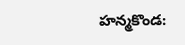హన్మకొండ: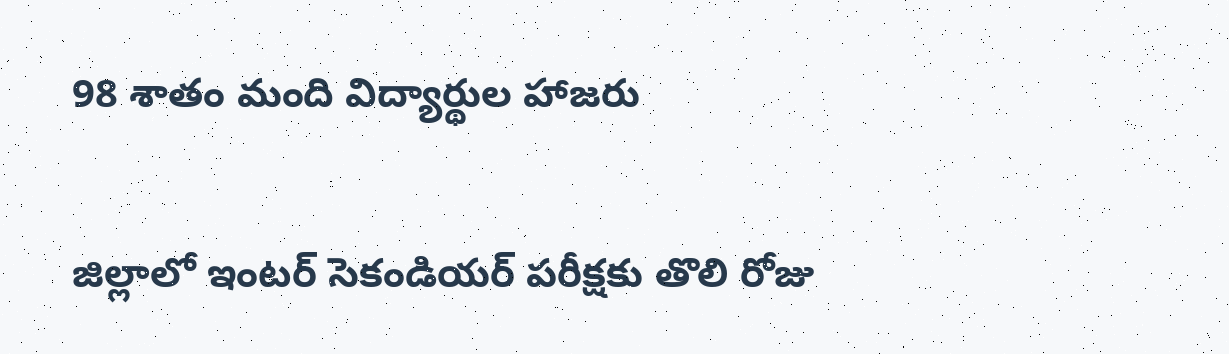98 శాతం మంది విద్యార్థుల హాజరు

జిల్లాలో ఇంటర్ సెకండియర్ పరీక్షకు తొలి రోజు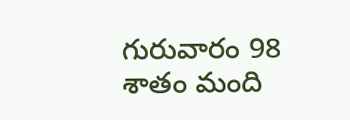గురువారం 98 శాతం మంది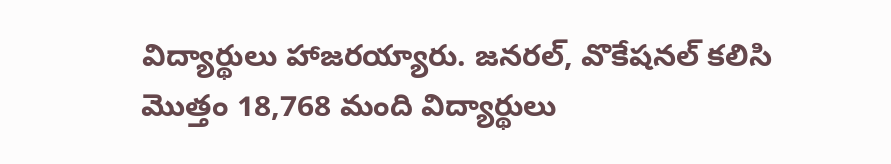విద్యార్థులు హాజరయ్యారు. జనరల్, వొకేషనల్ కలిసి మొత్తం 18,768 మంది విద్యార్థులు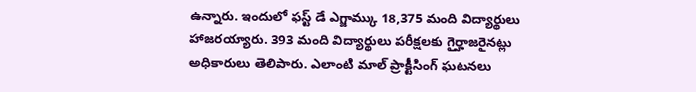ఉన్నారు. ఇందులో ఫస్ట్ డే ఎగ్జామ్కు 18,375 మంది విద్యార్థులు హాజరయ్యారు. 393 మంది విద్యార్థులు పరీక్షలకు గైర్హాజరైనట్లు అధికారులు తెలిపారు. ఎలాంటి మాల్ ప్రాక్టీసింగ్ ఘటనలు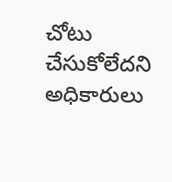చోటు చేసుకోలేదని అధికారులు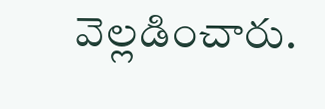వెల్లడించారు.